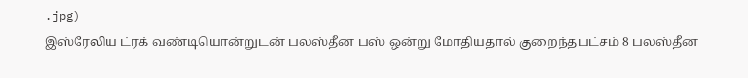.jpg)
இஸ்ரேலிய ட்ரக் வண்டியொன்றுடன் பலஸ்தீன பஸ் ஒன்று மோதியதால் குறைந்தபட்சம் 8 பலஸ்தீன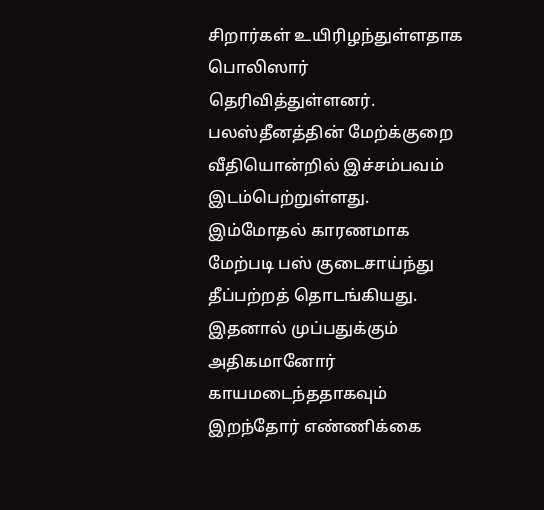சிறார்கள் உயிரிழந்துள்ளதாக பொலிஸார் தெரிவித்துள்ளனர். பலஸ்தீனத்தின் மேற்க்குறை வீதியொன்றில் இச்சம்பவம் இடம்பெற்றுள்ளது.
இம்மோதல் காரணமாக மேற்படி பஸ் குடைசாய்ந்து தீப்பற்றத் தொடங்கியது. இதனால் முப்பதுக்கும் அதிகமானோர் காயமடைந்ததாகவும் இறந்தோர் எண்ணிக்கை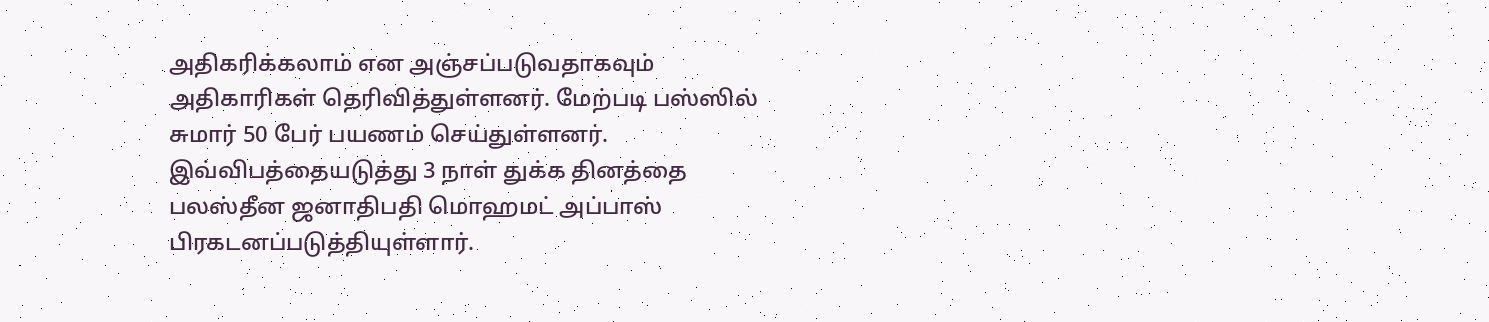அதிகரிக்கலாம் என அஞ்சப்படுவதாகவும் அதிகாரிகள் தெரிவித்துள்ளனர். மேற்படி பஸ்ஸில் சுமார் 50 பேர் பயணம் செய்துள்ளனர்.
இவ்விபத்தையடுத்து 3 நாள் துக்க தினத்தை பலஸ்தீன ஜனாதிபதி மொஹமட் அப்பாஸ் பிரகடனப்படுத்தியுள்ளார்.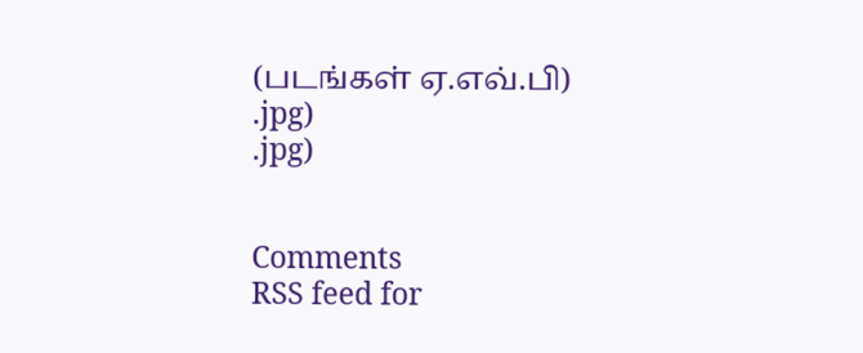(படங்கள் ஏ.எவ்.பி)
.jpg)
.jpg)


Comments
RSS feed for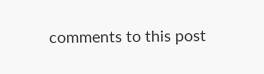comments to this post